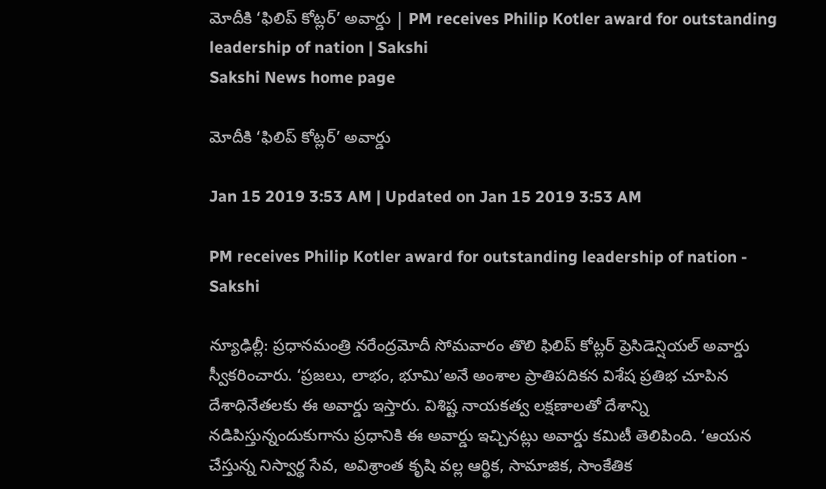మోదీకి ‘ఫిలిప్‌ కోట్లర్‌’ అవార్డు | PM receives Philip Kotler award for outstanding leadership of nation | Sakshi
Sakshi News home page

మోదీకి ‘ఫిలిప్‌ కోట్లర్‌’ అవార్డు

Jan 15 2019 3:53 AM | Updated on Jan 15 2019 3:53 AM

PM receives Philip Kotler award for outstanding leadership of nation - Sakshi

న్యూఢిల్లీ: ప్రధానమంత్రి నరేంద్రమోదీ సోమవారం తొలి ఫిలిప్‌ కోట్లర్‌ ప్రెసిడెన్షియల్‌ అవార్డు స్వీకరించారు. ‘ప్రజలు, లాభం, భూమి’అనే అంశాల ప్రాతిపదికన విశేష ప్రతిభ చూపిన దేశాధినేతలకు ఈ అవార్డు ఇస్తారు. విశిష్ట నాయకత్వ లక్షణాలతో దేశాన్ని నడిపిస్తున్నందుకుగాను ప్రధానికి ఈ అవార్డు ఇచ్చినట్లు అవార్డు కమిటీ తెలిపింది. ‘ఆయన చేస్తున్న నిస్వార్థ సేవ, అవిశ్రాంత కృషి వల్ల ఆర్థిక, సామాజిక, సాంకేతిక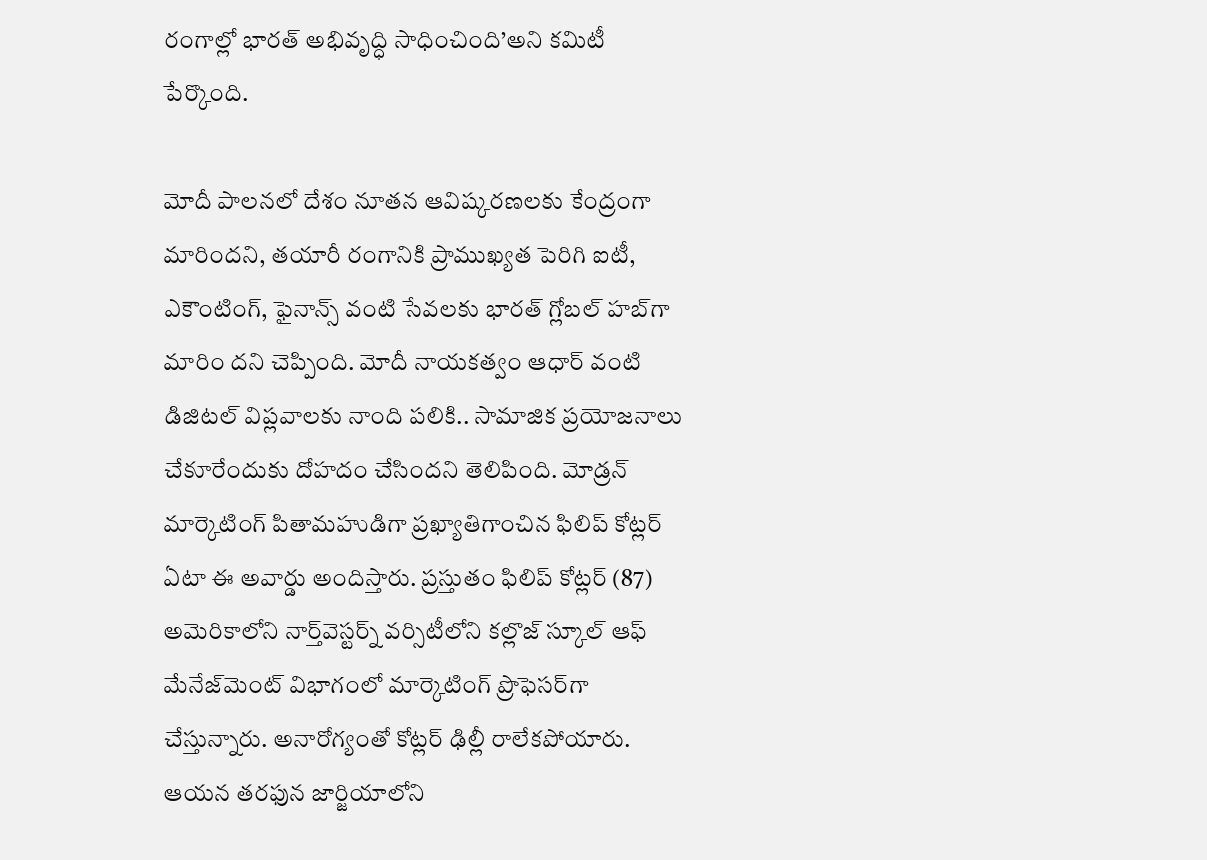రంగాల్లో భారత్‌ అభివృద్ధి సాధించింది’అని కమిటీ పేర్కొంది.

మోదీ పాలనలో దేశం నూతన ఆవిష్కరణలకు కేంద్రంగా మారిందని, తయారీ రంగానికి ప్రాముఖ్యత పెరిగి ఐటీ, ఎకౌంటింగ్, ఫైనాన్స్‌ వంటి సేవలకు భారత్‌ గ్లోబల్‌ హబ్‌గా మారిం దని చెప్పింది. మోదీ నాయకత్వం ఆధార్‌ వంటి డిజిటల్‌ విప్లవాలకు నాంది పలికి.. సామాజిక ప్రయోజనాలు చేకూరేందుకు దోహదం చేసిందని తెలిపింది. మోడ్రన్‌ మార్కెటింగ్‌ పితామహుడిగా ప్రఖ్యాతిగాంచిన ఫిలిప్‌ కోట్లర్‌ ఏటా ఈ అవార్డు అందిస్తారు. ప్రస్తుతం ఫిలిప్‌ కోట్లర్‌ (87) అమెరికాలోని నార్త్‌వెస్టర్న్‌ వర్సిటీలోని కల్లొజ్‌ స్కూల్‌ ఆఫ్‌ మేనేజ్‌మెంట్‌ విభాగంలో మార్కెటింగ్‌ ప్రొఫెసర్‌గా చేస్తున్నారు. అనారోగ్యంతో కోట్లర్‌ ఢిల్లీ రాలేకపోయారు. ఆయన తరఫున జార్జియాలోని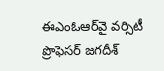ఈఎంఓఆర్‌వై వర్సిటీ ప్రొఫెసర్‌ జగదీశ్‌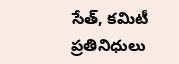సేత్, కమిటీ ప్రతినిధులు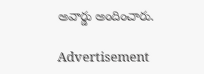అవార్డు అందించారు.

Advertisement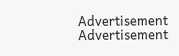Advertisement
Advertisement